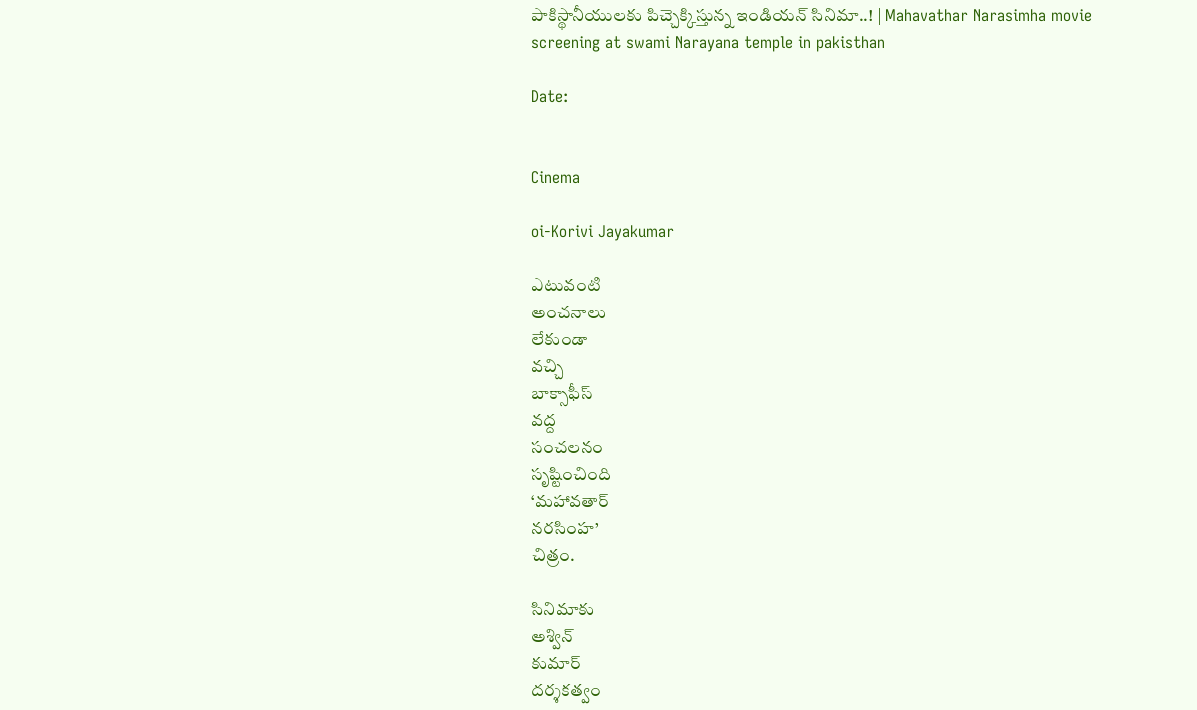పాకిస్థానీయులకు పిచ్చెక్కిస్తున్న ఇండియన్ సినిమా..! | Mahavathar Narasimha movie screening at swami Narayana temple in pakisthan

Date:


Cinema

oi-Korivi Jayakumar

ఎటువంటి
అంచనాలు
లేకుండా
వచ్చి
బాక్సాఫీస్‌
వద్ద
సంచలనం
సృష్టించింది
‘మహావతార్
నరసింహ’
చిత్రం.

సినిమాకు
అశ్విన్
కుమార్
దర్శకత్వం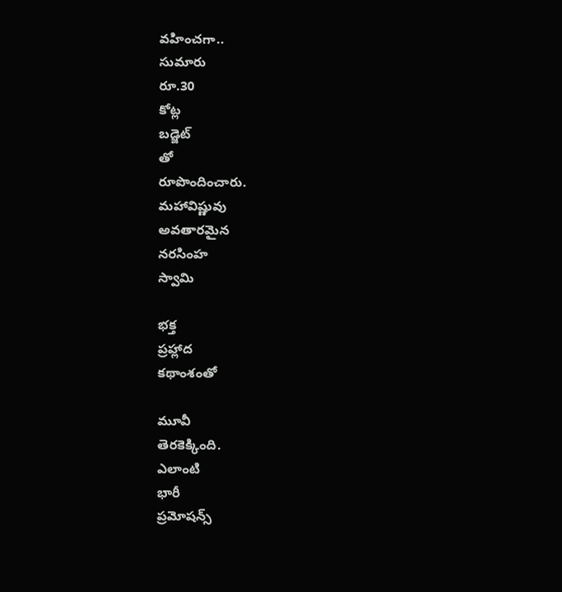వహించగా..
సుమారు
రూ.30
కోట్ల
బడ్జెట్
తో
రూపొందించారు.
మహావిష్ణువు
అవతారమైన
నరసింహ
స్వామి

భక్త
ప్రహ్లాద
కథాంశంతో

మూవీ
తెరకెక్కింది.
ఎలాంటి
భారీ
ప్రమోషన్స్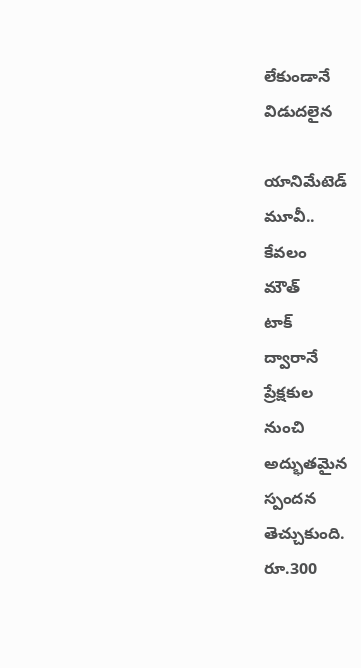లేకుండానే
విడుదలైన

యానిమేటెడ్
మూవీ..
కేవలం
మౌత్
టాక్
ద్వారానే
ప్రేక్షకుల
నుంచి
అద్భుతమైన
స్పందన
తెచ్చుకుంది.
రూ.300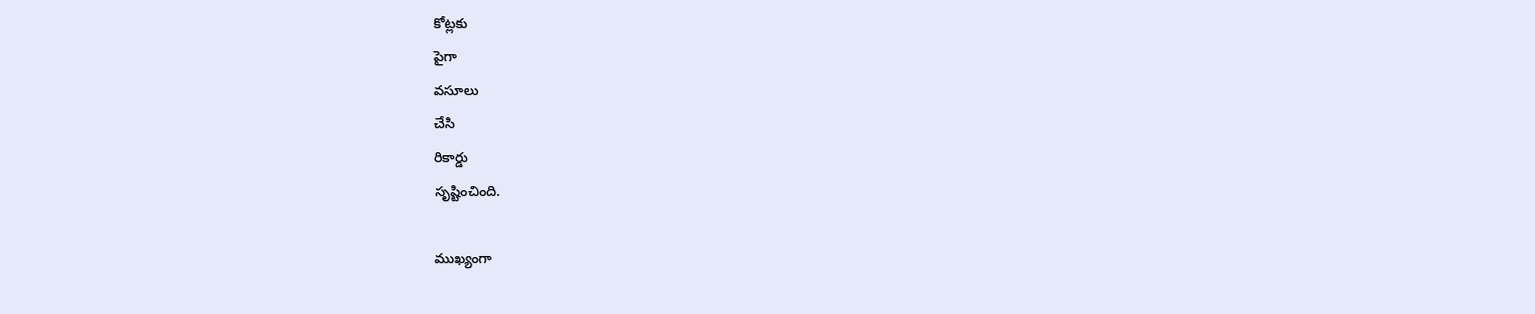కోట్లకు
పైగా
వసూలు
చేసి
రికార్డు
సృష్టించింది.

ముఖ్యంగా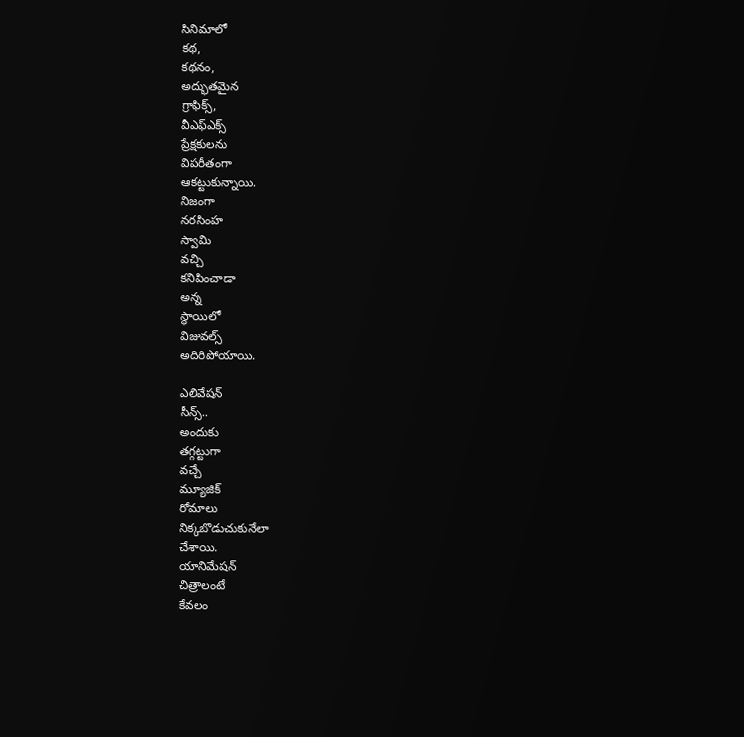సినిమాలో
కథ,
కథనం,
అద్భుతమైన
గ్రాఫిక్స్,
వీఎఫ్‌ఎక్స్
ప్రేక్షకులను
విపరీతంగా
ఆకట్టుకున్నాయి.
నిజంగా
నరసింహ
స్వామి
వచ్చి
కనిపించాడా
అన్న
స్థాయిలో
విజువల్స్
అదిరిపోయాయి.

ఎలివేషన్
సీన్స్..
అందుకు
తగ్గట్టుగా
వచ్చే
మ్యూజిక్
రోమాలు
నిక్కబొడుచుకునేలా
చేశాయి.
యానిమేషన్
చిత్రాలంటే
కేవలం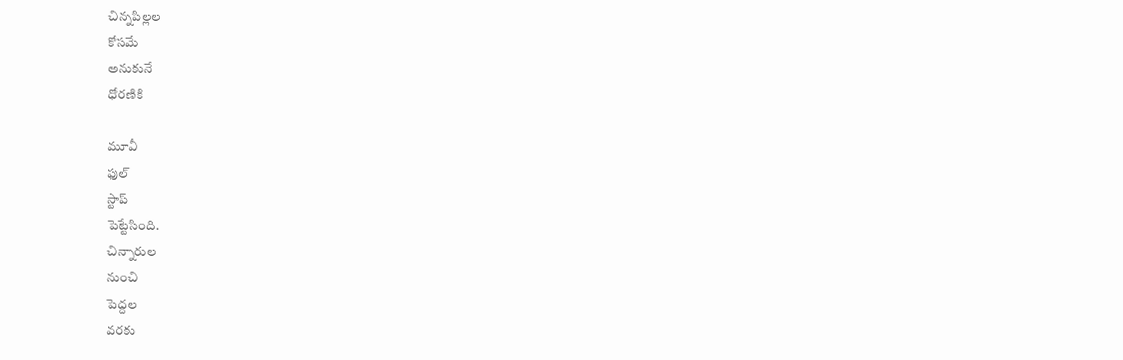చిన్నపిల్లల
కోసమే
అనుకునే
ధోరణికి

మూవీ
ఫుల్
స్టాప్
పెట్టేసింది.
చిన్నారుల
నుంచి
పెద్దల
వరకు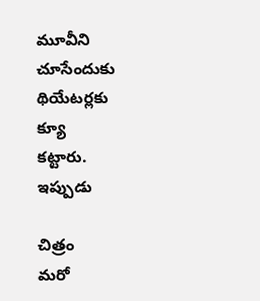మూవీని
చూసేందుకు
థియేటర్లకు
క్యూ
కట్టారు.
ఇప్పుడు

చిత్రం
మరో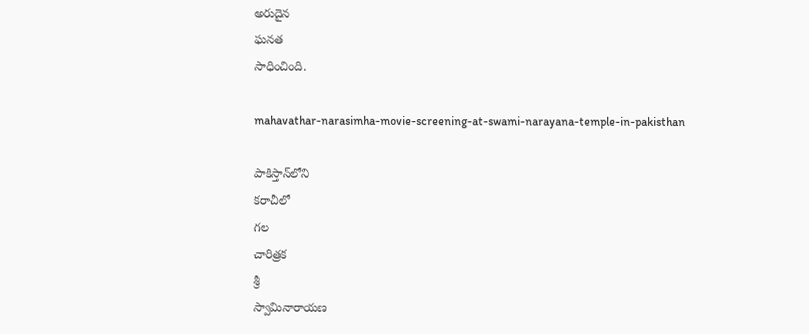అరుదైన
ఘనత
సాధించింది.

mahavathar-narasimha-movie-screening-at-swami-narayana-temple-in-pakisthan

పాకిస్తాన్‌లోని
కరాచీలో
గల
చారిత్రక
శ్రీ
స్వామినారాయణ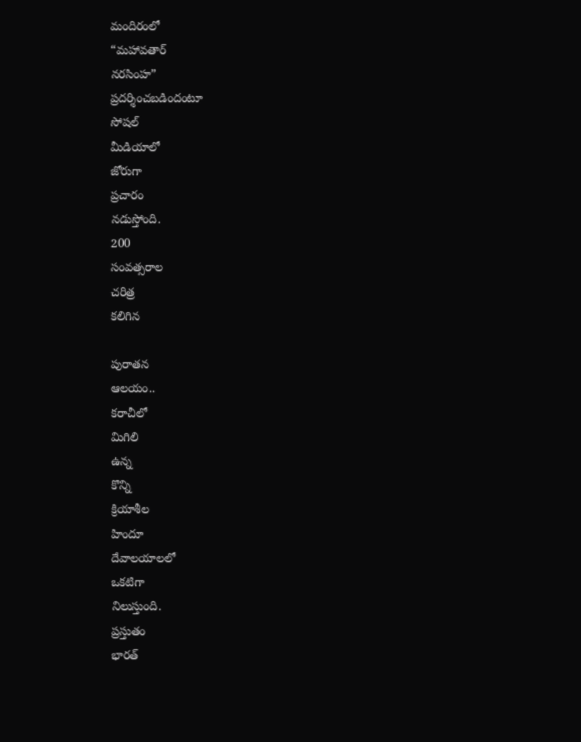మందిరంలో
“మహావతార్
నరసింహ”
ప్రదర్శించబడిందంటూ
సోషల్
మీడియాలో
జోరుగా
ప్రచారం
నడుస్తోంది.
200
సంవత్సరాల
చరిత్ర
కలిగిన

పురాతన
ఆలయం..
కరాచీలో
మిగిలి
ఉన్న
కొన్ని
క్రియాశీల
హిందూ
దేవాలయాలలో
ఒకటిగా
నిలుస్తుంది.
ప్రస్తుతం
భారత్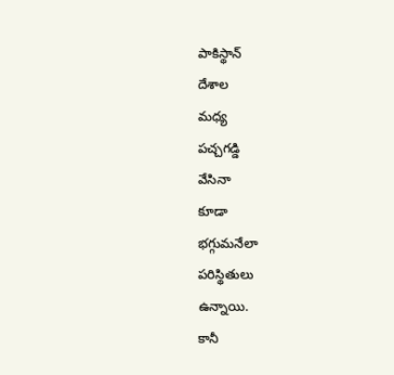పాకిస్థాన్
దేశాల
మధ్య
పచ్చగడ్డి
వేసినా
కూడా
భగ్గుమనేలా
పరిస్థితులు
ఉన్నాయి.
కానీ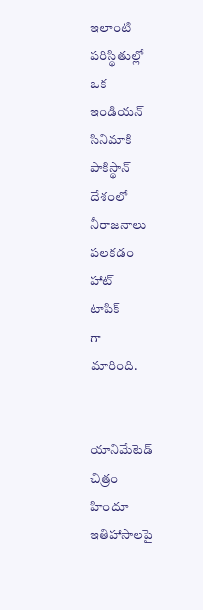ఇలాంటి
పరిస్థితుల్లో
ఒక
ఇండియన్
సినిమాకి
పాకిస్థాన్
దేశంలో
నీరాజనాలు
పలకడం
హాట్
టాపిక్
గా
మారింది.


యానిమేటెడ్
చిత్రం
హిందూ
ఇతిహాసాలపై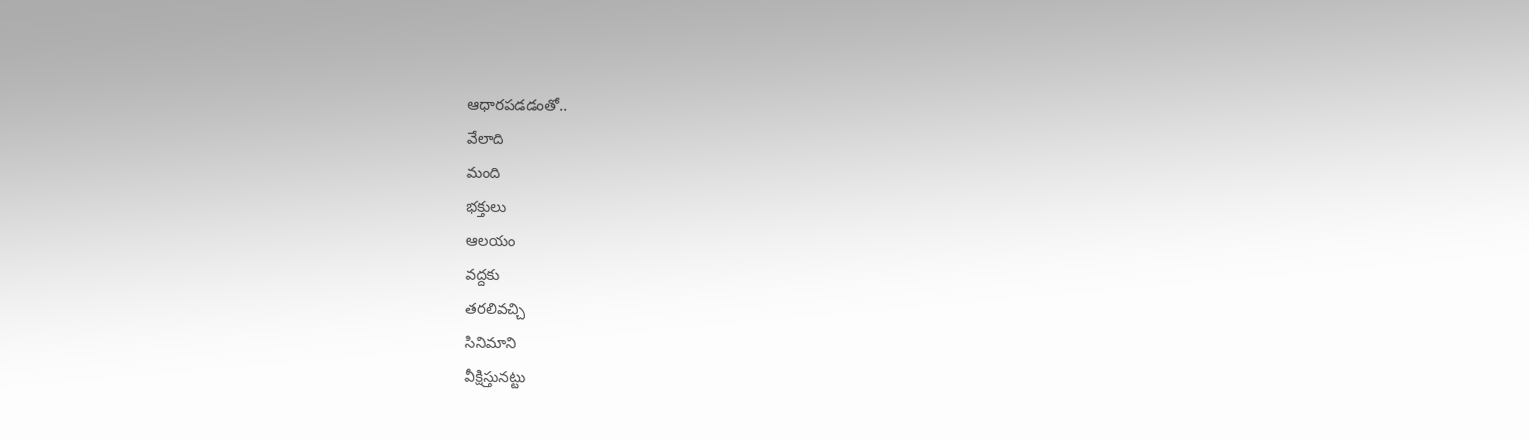ఆధారపడడంతో..
వేలాది
మంది
భక్తులు
ఆలయం
వద్దకు
తరలివచ్చి
సినిమాని
వీక్షిస్తునట్టు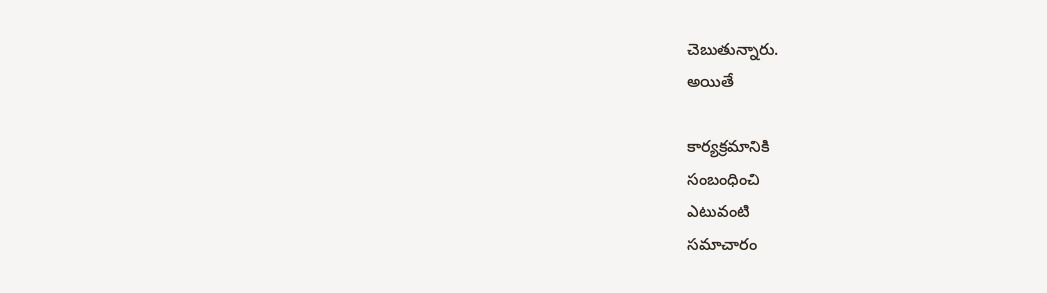చెబుతున్నారు.
అయితే

కార్యక్రమానికి
సంబంధించి
ఎటువంటి
సమాచారం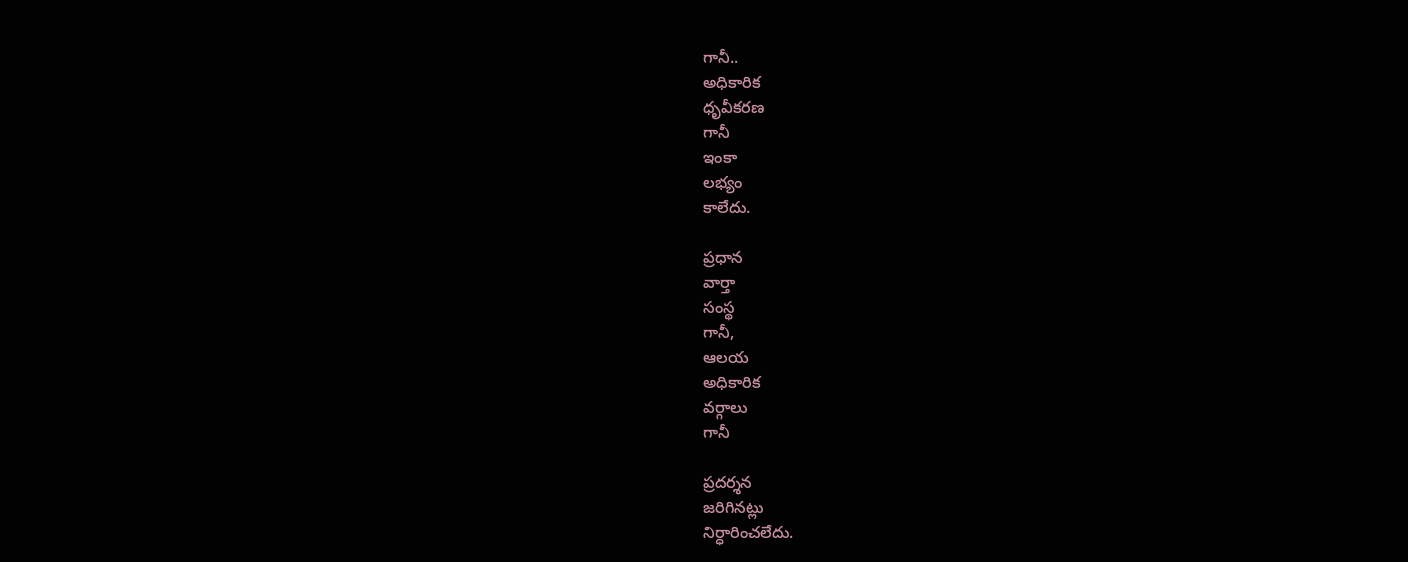గానీ..
అధికారిక
ధృవీకరణ
గానీ
ఇంకా
లభ్యం
కాలేదు.

ప్రధాన
వార్తా
సంస్థ
గానీ,
ఆలయ
అధికారిక
వర్గాలు
గానీ

ప్రదర్శన
జరిగినట్లు
నిర్ధారించలేదు.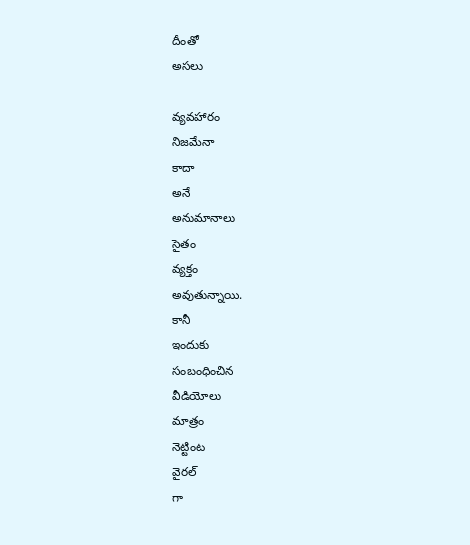దీంతో
అసలు

వ్యవహారం
నిజమేనా
కాదా
అనే
అనుమానాలు
సైతం
వ్యక్తం
అవుతున్నాయి.
కానీ
ఇందుకు
సంబంధించిన
వీడియోలు
మాత్రం
నెట్టింట
వైరల్
గా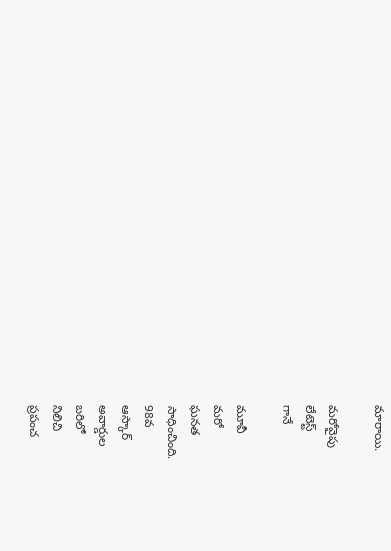మారాయి.

మరోవైపు
లేటెస్ట్
గానే

మూవీ
మరో
ఘనత
సాధించింది.
98వ
ఆస్కార్
అవార్డుల
బరిలో
నిలిచి
ప్రపంచ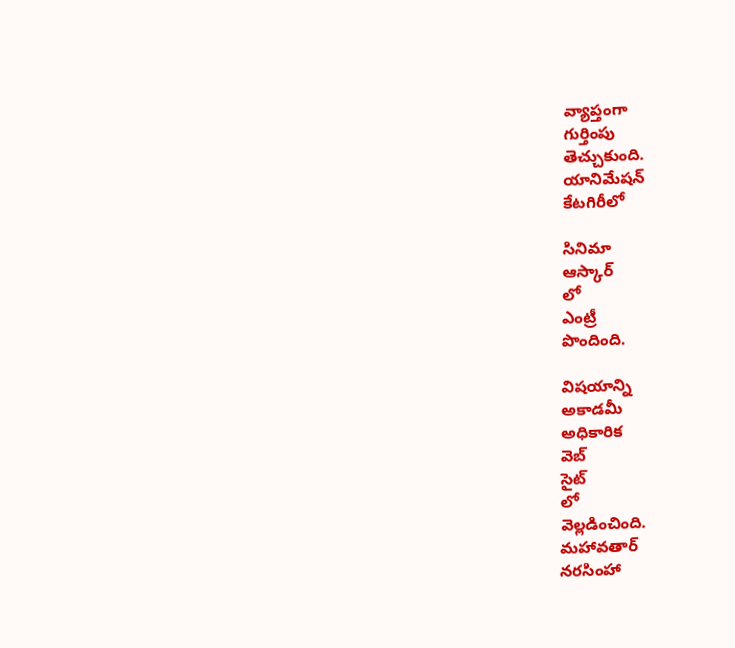వ్యాప్తంగా
గుర్తింపు
తెచ్చుకుంది.
యానిమేషన్
కేటగిరీలో

సినిమా
ఆస్కార్
లో
ఎంట్రీ
పొందింది.

విషయాన్ని
అకాడమీ
అధికారిక
వెబ్
సైట్
లో
వెల్లడించింది.
మహావతార్
నరసింహా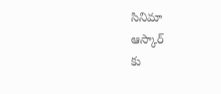సినిమా
ఆస్కార్
కు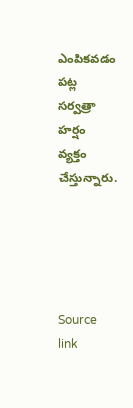ఎంపికవడం
పట్ల
సర్వత్రా
హర్షం
వ్యక్తం
చేస్తున్నారు.





Source link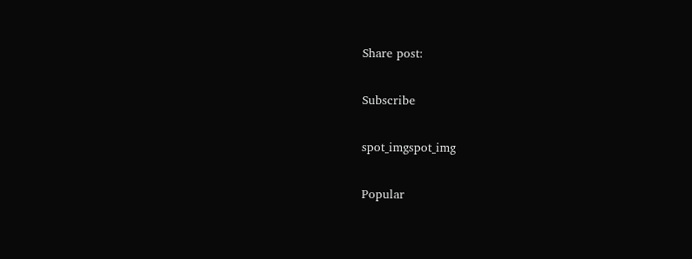Share post:

Subscribe

spot_imgspot_img

Popular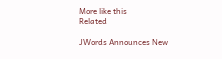More like this
Related

JWords Announces New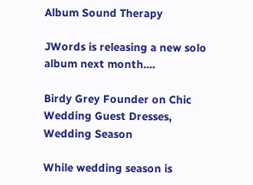Album Sound Therapy

JWords is releasing a new solo album next month....

Birdy Grey Founder on Chic Wedding Guest Dresses, Wedding Season

While wedding season is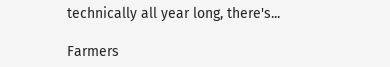technically all year long, there's...

Farmers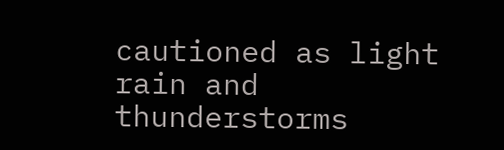cautioned as light rain and thunderstorms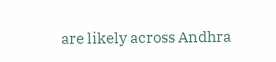are likely across Andhra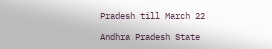Pradesh till March 22

Andhra Pradesh State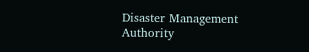Disaster Management Authority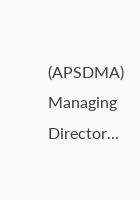(APSDMA) Managing Director...